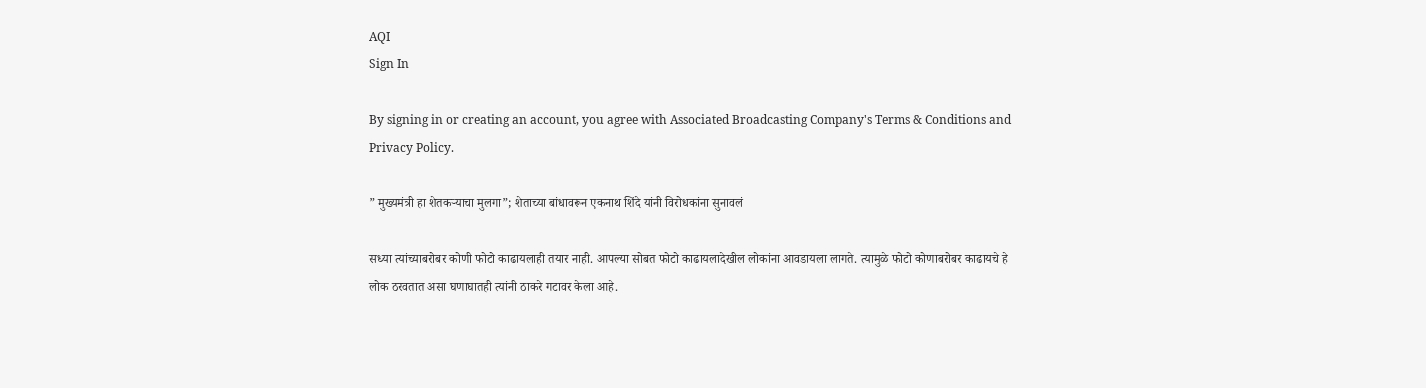AQI
Sign In

By signing in or creating an account, you agree with Associated Broadcasting Company's Terms & Conditions and Privacy Policy.

” मुख्यमंत्री हा शेतकऱ्याचा मुलगा”; शेताच्या बांधावरून एकनाथ शिंदे यांनी विरोधकांना सुनावलं

सध्या त्यांच्याबरोबर कोणी फोटो काढायलाही तयार नाही. आपल्या सोबत फोटो काढायलादेखील लोकांना आवडायला लागते. त्यामुळे फोटो कोणाबरोबर काढायचे हे लोक ठरवतात असा घणाघातही त्यांनी ठाकरे गटावर केला आहे.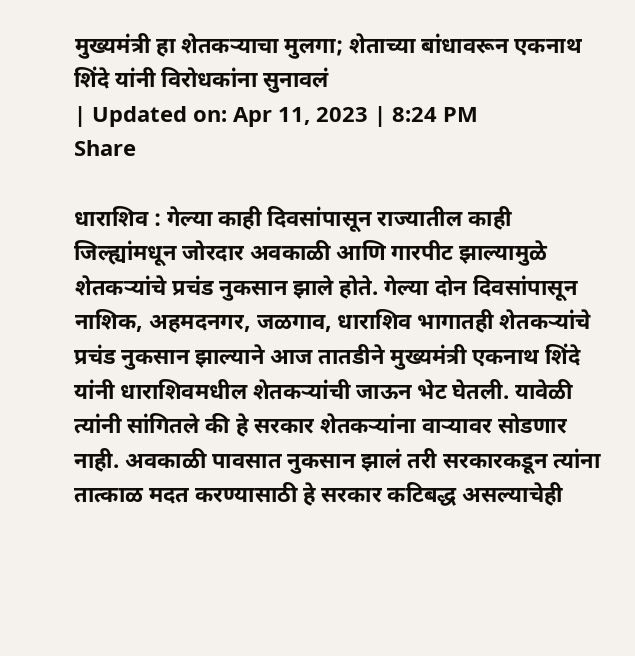मुख्यमंत्री हा शेतकऱ्याचा मुलगा; शेताच्या बांधावरून एकनाथ शिंदे यांनी विरोधकांना सुनावलं
| Updated on: Apr 11, 2023 | 8:24 PM
Share

धाराशिव : गेल्या काही दिवसांपासून राज्यातील काही जिल्ह्यांमधून जोरदार अवकाळी आणि गारपीट झाल्यामुळे शेतकऱ्यांचे प्रचंड नुकसान झाले होते. गेल्या दोन दिवसांपासून नाशिक, अहमदनगर, जळगाव, धाराशिव भागातही शेतकऱ्यांचे प्रचंड नुकसान झाल्याने आज तातडीने मुख्यमंत्री एकनाथ शिंदे यांनी धाराशिवमधील शेतकऱ्यांची जाऊन भेट घेतली. यावेळी त्यांनी सांगितले की हे सरकार शेतकऱ्यांना वाऱ्यावर सोडणार नाही. अवकाळी पावसात नुकसान झालं तरी सरकारकडून त्यांना तात्काळ मदत करण्यासाठी हे सरकार कटिबद्ध असल्याचेही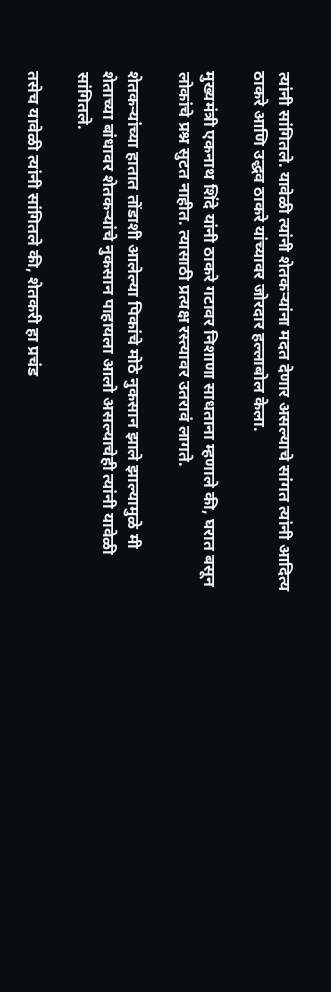त्यांनी सांगितले. यावेळी त्यांनी शेतकऱ्यांना मदत देणार असल्याचे सांगत त्यांनी आदित्य ठाकरे आणि उद्धव ठाकरे यांच्यावर जोरदार हल्लाबोल केला.

मुख्यमंत्री एकनाथ शिंदे यांनी ठाकरे गटावर निशाणा साधताना म्हणाले की, घरात बसून लोकांचे प्रश्न सुटत नाहीत. त्यासाठी प्रत्यक्ष रस्त्यावर उतरावं लागते.

शेतकऱ्यांच्या हातात तोंडाशी आलेल्या पिकांचे मोठे नुकसान झाले झाल्यामुळे मी शेताच्या बांधावर शेतकऱ्यांचे नुकसान पाहायला आलो असल्याचेही त्यांनी यावेळी सांगितले.

तसेच यावेळी त्यांनी सांगितले की, शेतकरी हा प्रचंड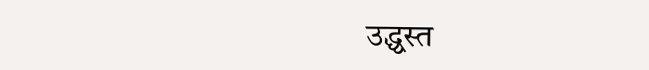उद्ध्वस्त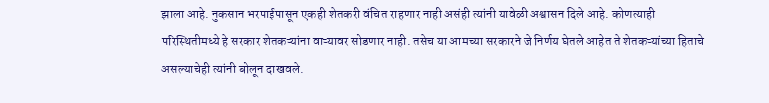झाला आहे. नुकसान भरपाईपासून एकही शेतकरी वंचित राहणार नाही असंही त्यांनी यावेळी अश्वासन दिले आहे. कोणत्याही परिस्थितीमध्ये हे सरकार शेतकऱ्यांना वाऱ्यावर सोडणार नाही. तसेच या आमच्या सरकारने जे निर्णय घेतले आहेत ते शेतकऱ्यांच्या हिताचे असल्याचेही त्यांनी बोलून दाखवले.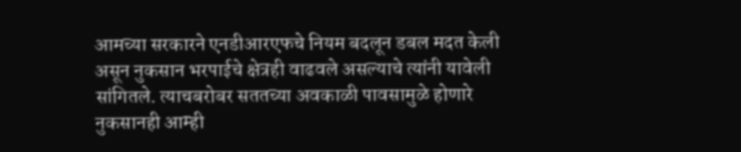आमच्या सरकारने एनडीआरएफचे नियम बदलून डबल मदत केली असून नुकसान भरपाईचे क्षेत्रही वाढवले असल्याचे त्यांनी यावेली सांगितले. त्याचबरोबर सततच्या अवकाळी पावसामुळे होणारे नुकसानही आम्ही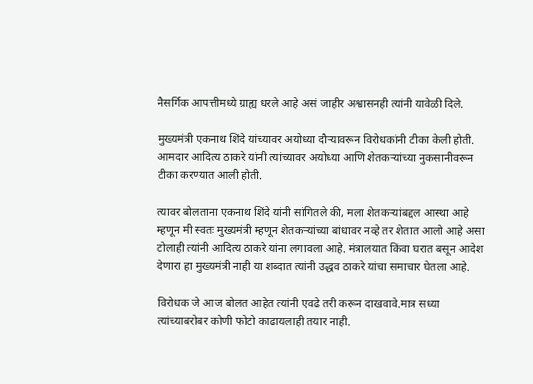नैसर्गिक आपत्तीमध्ये ग्राह्य धरले आहे असं जाहीर अश्वासनही त्यांनी यावेळी दिले.

मुख्यमंत्री एकनाथ शिंदे यांच्यावर अयोध्या दौऱ्यावरून विरोधकांनी टीका केली होती. आमदार आदित्य ठाकरे यांनी त्यांच्यावर अयोध्या आणि शेतकऱ्यांच्या नुकसानीवरून टीका करण्यात आली होती.

त्यावर बोलताना एकनाथ शिंदे यांनी सांगितले की, मला शेतकऱ्यांबद्दल आस्था आहे म्हणून मी स्वतः मुख्यमंत्री म्हणून शेतकऱ्यांच्या बांधावर नव्हे तर शेतात आलो आहे असा टोलाही त्यांनी आदित्य ठाकरे यांना लगावला आहे. मंत्रालयात किंवा घरात बसून आदेश देणारा हा मुख्यमंत्री नाही या शब्दात त्यांनी उद्धव ठाकरे यांचा समाचार घेतला आहे.

विरोधक जे आज बोलत आहेत त्यांनी एवढे तरी करून दाखवावे.मात्र सध्या त्यांच्याबरोबर कोणी फोटो काढायलाही तयार नाही.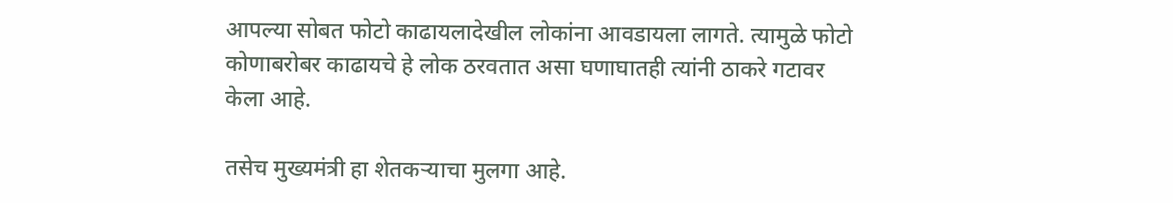आपल्या सोबत फोटो काढायलादेखील लोकांना आवडायला लागते. त्यामुळे फोटो कोणाबरोबर काढायचे हे लोक ठरवतात असा घणाघातही त्यांनी ठाकरे गटावर केला आहे.

तसेच मुख्यमंत्री हा शेतकऱ्याचा मुलगा आहे.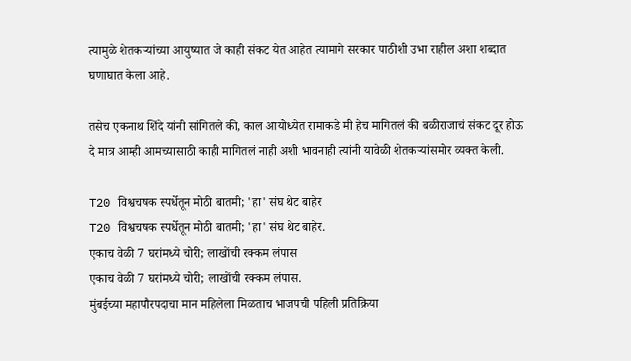त्यामुळे शेतकऱ्यांच्या आयुष्यात जे काही संकट येत आहेत त्यामागे सरकार पाठीशी उभा राहील अशा शब्दात घणाघात केला आहे.

तसेच एकनाथ शिंदे यांनी सांगितले की, काल आयोध्येत रामाकडे मी हेच मागितलं की बळीराजाचं संकट दूर होऊ दे मात्र आम्ही आमच्यासाठी काही मागितलं नाही अशी भावनाही त्यांनी यावेळी शेतकऱ्यांसमोर व्यक्त केली.

T20 विश्वचषक स्पर्धेतून मोठी बातमी; 'हा' संघ थेट बाहेर
T20 विश्वचषक स्पर्धेतून मोठी बातमी; 'हा' संघ थेट बाहेर.
एकाच वेळी 7 घरांमध्ये चोरी; लाखोंची रक्कम लंपास
एकाच वेळी 7 घरांमध्ये चोरी; लाखोंची रक्कम लंपास.
मुंबईच्या महापौरपदाचा मान महिलेला मिळताच भाजपची पहिली प्रतिक्रिया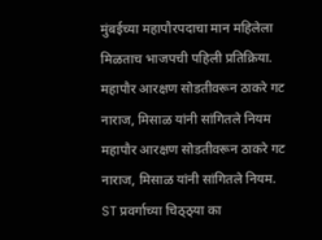मुंबईच्या महापौरपदाचा मान महिलेला मिळताच भाजपची पहिली प्रतिक्रिया.
महापौर आरक्षण सोडतीवरून ठाकरे गट नाराज, मिसाळ यांनी सांगितले नियम
महापौर आरक्षण सोडतीवरून ठाकरे गट नाराज, मिसाळ यांनी सांगितले नियम.
ST प्रवर्गाच्या चिठ्ठ्या का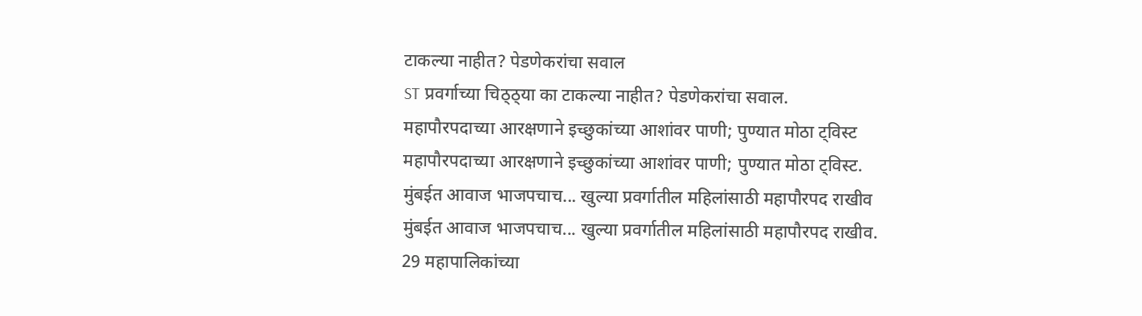टाकल्या नाहीत? पेडणेकरांचा सवाल
ST प्रवर्गाच्या चिठ्ठ्या का टाकल्या नाहीत? पेडणेकरांचा सवाल.
महापौरपदाच्या आरक्षणाने इच्छुकांच्या आशांवर पाणी; पुण्यात मोठा ट्विस्ट
महापौरपदाच्या आरक्षणाने इच्छुकांच्या आशांवर पाणी; पुण्यात मोठा ट्विस्ट.
मुंबईत आवाज भाजपचाच... खुल्या प्रवर्गातील महिलांसाठी महापौरपद राखीव
मुंबईत आवाज भाजपचाच... खुल्या प्रवर्गातील महिलांसाठी महापौरपद राखीव.
29 महापालिकांच्या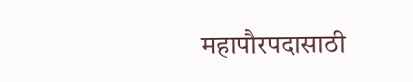महापौरपदासाठी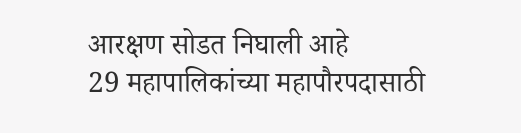आरक्षण सोडत निघाली आहे
29 महापालिकांच्या महापौरपदासाठी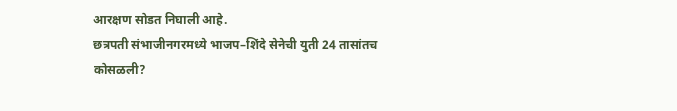आरक्षण सोडत निघाली आहे.
छत्रपती संभाजीनगरमध्ये भाजप–शिंदे सेनेची युती 24 तासांतच कोसळली?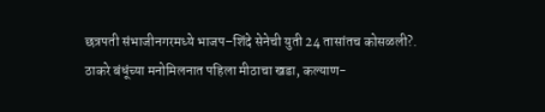छत्रपती संभाजीनगरमध्ये भाजप–शिंदे सेनेची युती 24 तासांतच कोसळली?.
ठाकरे बंधूंच्या मनोमिलनात पहिला मीठाचा खडा, कल्याण-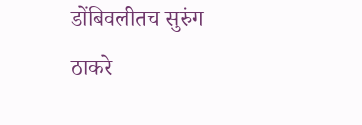डोंबिवलीतच सुरुंग
ठाकरे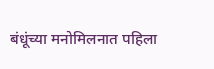बंधूंच्या मनोमिलनात पहिला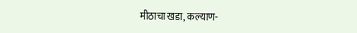मीठाचा खडा, कल्याण-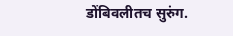डोंबिवलीतच सुरुंग.